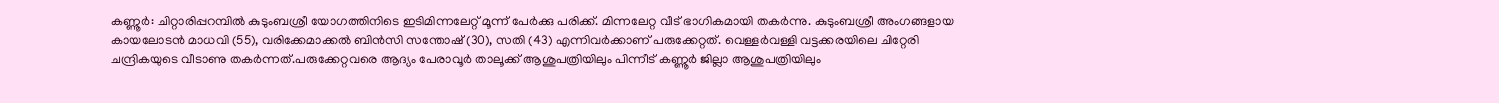കണ്ണൂർ: ചിറ്റാരിപ്പറമ്പിൽ കുടുംബശ്രീ യോഗത്തിനിടെ ഇടിമിന്നലേറ്റ് മൂന്ന് പേർക്കു പരിക്ക്. മിന്നലേറ്റ വീട് ഭാഗികമായി തകർന്നു. കുടുംബശ്രീ അംഗങ്ങളായ കായലോടൻ മാധവി (55), വരിക്കേമാക്കൽ ബിൻസി സന്തോഷ് (30), സതി (43) എന്നിവർക്കാണ് പരുക്കേറ്റത്. വെള്ളർവള്ളി വട്ടക്കരയിലെ ചിറ്റേരി ചന്ദ്രികയുടെ വീടാണു തകർന്നത്.പരുക്കേറ്റവരെ ആദ്യം പേരാവൂർ താലൂക്ക് ആശുപത്രിയിലും പിന്നീട് കണ്ണൂർ ജില്ലാ ആശുപത്രിയിലും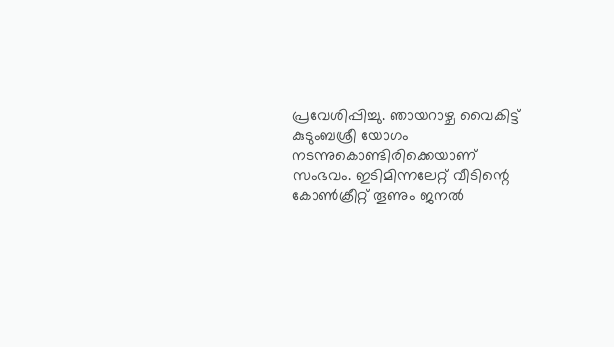പ്രവേശിപ്പിച്ചു. ഞായറാഴ്ച വൈകിട്ട് കുടുംബശ്രീ യോഗം നടന്നുകൊണ്ടിരിക്കെയാണ് സംഭവം. ഇടിമിന്നലേറ്റ് വീടിന്റെ കോൺക്രീറ്റ് തൂണും ജനൽ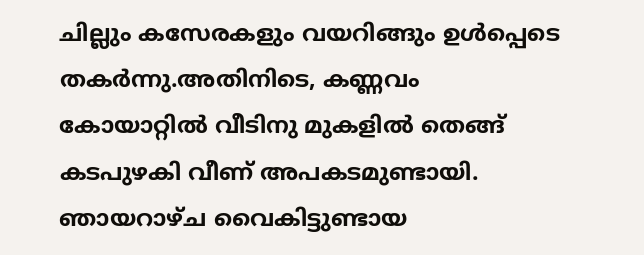ചില്ലും കസേരകളും വയറിങ്ങും ഉൾപ്പെടെ തകർന്നു.അതിനിടെ, കണ്ണവം കോയാറ്റിൽ വീടിനു മുകളിൽ തെങ്ങ് കടപുഴകി വീണ് അപകടമുണ്ടായി. ഞായറാഴ്ച വൈകിട്ടുണ്ടായ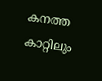കനത്ത കാറ്റിലും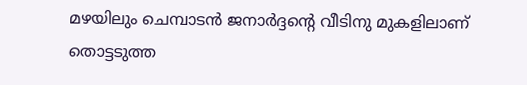മഴയിലും ചെമ്പാടൻ ജനാർദ്ദന്റെ വീടിനു മുകളിലാണ് തൊട്ടടുത്ത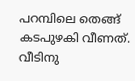പറമ്പിലെ തെങ്ങ് കടപുഴകി വീണത്. വീടിനു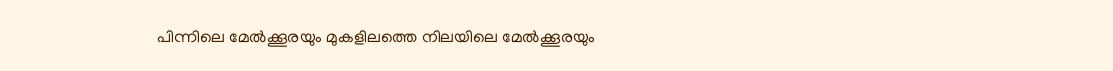പിന്നിലെ മേൽക്കൂരയും മുകളിലത്തെ നിലയിലെ മേൽക്കൂരയും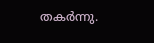തകർന്നു.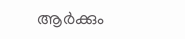ആർക്കും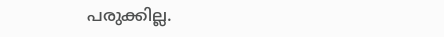പരുക്കില്ല.